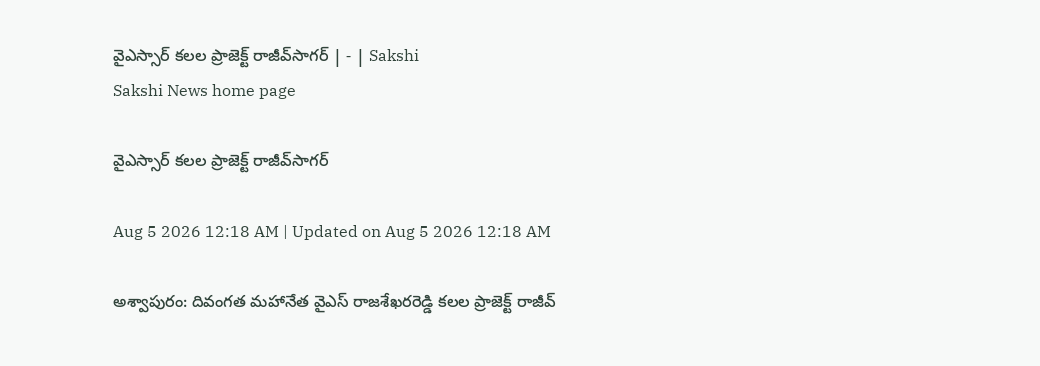వైఎస్సార్‌ కలల ప్రాజెక్ట్‌ రాజీవ్‌సాగర్‌ | - | Sakshi
Sakshi News home page

వైఎస్సార్‌ కలల ప్రాజెక్ట్‌ రాజీవ్‌సాగర్‌

Aug 5 2026 12:18 AM | Updated on Aug 5 2026 12:18 AM

అశ్వాపురం: దివంగత మహానేత వైఎస్‌ రాజశేఖరరెడ్డి కలల ప్రాజెక్ట్‌ రాజీవ్‌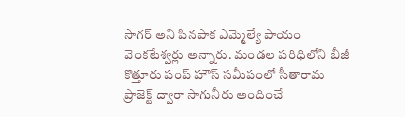సాగర్‌ అని పినపాక ఎమ్మెల్యే పాయం వెంకటేశ్వర్లు అన్నారు. మండల పరిధిలోని బీజీ కొత్తూరు పంప్‌ హౌస్‌ సమీపంలో సీతారామ ప్రాజెక్ట్‌ ద్వారా సాగునీరు అందించే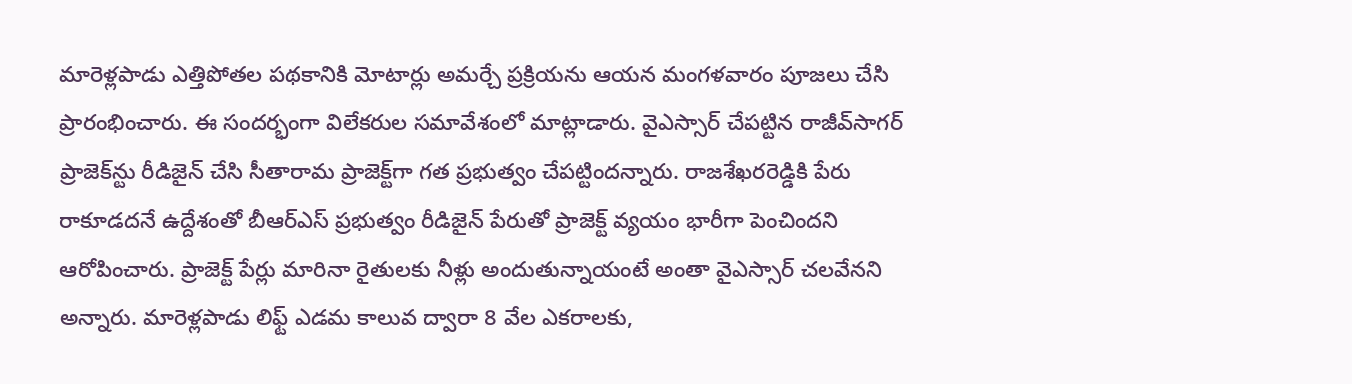మారెళ్లపాడు ఎత్తిపోతల పథకానికి మోటార్లు అమర్చే ప్రక్రియను ఆయన మంగళవారం పూజలు చేసి ప్రారంభించారు. ఈ సందర్భంగా విలేకరుల సమావేశంలో మాట్లాడారు. వైఎస్సార్‌ చేపట్టిన రాజీవ్‌సాగర్‌ ప్రాజెక్‌న్టు రీడిజైన్‌ చేసి సీతారామ ప్రాజెక్ట్‌గా గత ప్రభుత్వం చేపట్టిందన్నారు. రాజశేఖరరెడ్డికి పేరు రాకూడదనే ఉద్దేశంతో బీఆర్‌ఎస్‌ ప్రభుత్వం రీడిజైన్‌ పేరుతో ప్రాజెక్ట్‌ వ్యయం భారీగా పెంచిందని ఆరోపించారు. ప్రాజెక్ట్‌ పేర్లు మారినా రైతులకు నీళ్లు అందుతున్నాయంటే అంతా వైఎస్సార్‌ చలవేనని అన్నారు. మారెళ్లపాడు లిఫ్ట్‌ ఎడమ కాలువ ద్వారా 8 వేల ఎకరాలకు,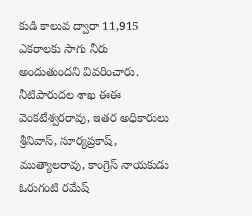కుడి కాలువ ద్వారా 11,915 ఎకరాలకు సాగు నీరు అందుతుందని వివరించారు. నీటిపారుదల శాఖ ఈఈ వెంకటేశ్వరరావు, ఇతర అధికారులు శ్రీనివాస్‌, సూర్యప్రకాష్‌, ముత్యాలరావు, కాంగ్రెస్‌ నాయకుడు ఓరుగంటి రమేష్‌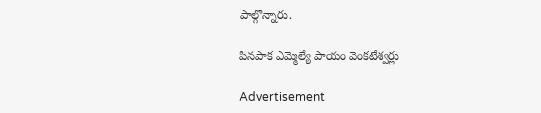పాల్గొన్నారు.

పినపాక ఎమ్మెల్యే పాయం వెంకటేశ్వర్లు

Advertisement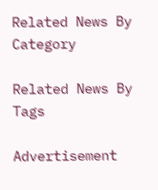Related News By Category

Related News By Tags

Advertisement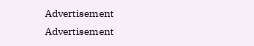Advertisement
Advertisement